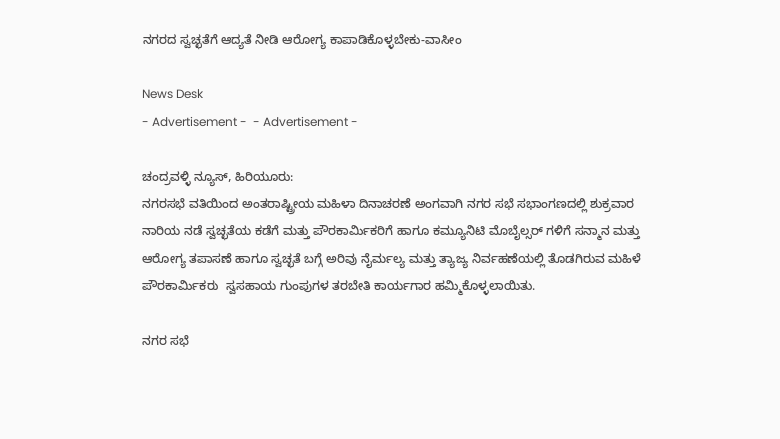ನಗರದ ಸ್ವಚ್ಛತೆಗೆ ಆದ್ಯತೆ ನೀಡಿ ಆರೋಗ್ಯ ಕಾಪಾಡಿಕೊಳ್ಳಬೇಕು-ವಾಸೀಂ

News Desk
- Advertisement -  - Advertisement -

ಚಂದ್ರವಳ್ಳಿ ನ್ಯೂಸ್, ಹಿರಿಯೂರು:
ನಗರಸಭೆ ವತಿಯಿಂದ ಅಂತರಾಷ್ಟ್ರೀಯ ಮಹಿಳಾ ದಿನಾಚರಣೆ ಅಂಗವಾಗಿ ನಗರ ಸಭೆ ಸಭಾಂಗಣದಲ್ಲಿ ಶುಕ್ರವಾರ ನಾರಿಯ ನಡೆ ಸ್ವಚ್ಛತೆಯ ಕಡೆಗೆ ಮತ್ತು ಪೌರಕಾರ್ಮಿಕರಿಗೆ ಹಾಗೂ ಕಮ್ಯೂನಿಟಿ ಮೊಬೈಲ್ಸರ್ ಗಳಿಗೆ ಸನ್ಮಾನ ಮತ್ತು ಆರೋಗ್ಯ ತಪಾಸಣೆ ಹಾಗೂ ಸ್ವಚ್ಛತೆ ಬಗ್ಗೆ ಅರಿವು ನೈರ್ಮಲ್ಯ ಮತ್ತು ತ್ಯಾಜ್ಯ ನಿರ್ವಹಣೆಯಲ್ಲಿ ತೊಡಗಿರುವ ಮಹಿಳೆ ಪೌರಕಾರ್ಮಿಕರು  ಸ್ವಸಹಾಯ ಗುಂಪುಗಳ ತರಬೇತಿ ಕಾರ್ಯಗಾರ ಹಮ್ಮಿಕೊಳ್ಳಲಾಯಿತು.

ನಗರ ಸಭೆ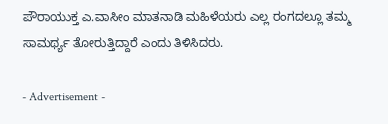ಪೌರಾಯುಕ್ತ ಎ.ವಾಸೀಂ ಮಾತನಾಡಿ ಮಹಿಳೆಯರು ಎಲ್ಲ ರಂಗದಲ್ಲೂ ತಮ್ಮ ಸಾಮರ್ಥ್ಯ ತೋರುತ್ತಿದ್ದಾರೆ ಎಂದು ತಿಳಿಸಿದರು.

- Advertisement -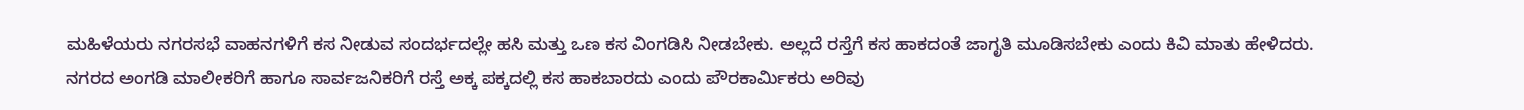ಮಹಿಳೆಯರು ನಗರಸಭೆ ವಾಹನಗಳಿಗೆ ಕಸ ನೀಡುವ ಸಂದರ್ಭದಲ್ಲೇ ಹಸಿ ಮತ್ತು ಒಣ ಕಸ ವಿಂಗಡಿಸಿ ನೀಡಬೇಕು. ಅಲ್ಲದೆ ರಸ್ತೆಗೆ ಕಸ ಹಾಕದಂತೆ ಜಾಗೃತಿ ಮೂಡಿಸಬೇಕು ಎಂದು ಕಿವಿ ಮಾತು ಹೇಳಿದರು.
ನಗರದ ಅಂಗಡಿ ಮಾಲೀಕರಿಗೆ ಹಾಗೂ ಸಾರ್ವಜನಿಕರಿಗೆ ರಸ್ತೆ ಅಕ್ಕ ಪಕ್ಕದಲ್ಲಿ ಕಸ ಹಾಕಬಾರದು ಎಂದು ಪೌರಕಾರ್ಮಿಕರು ಅರಿವು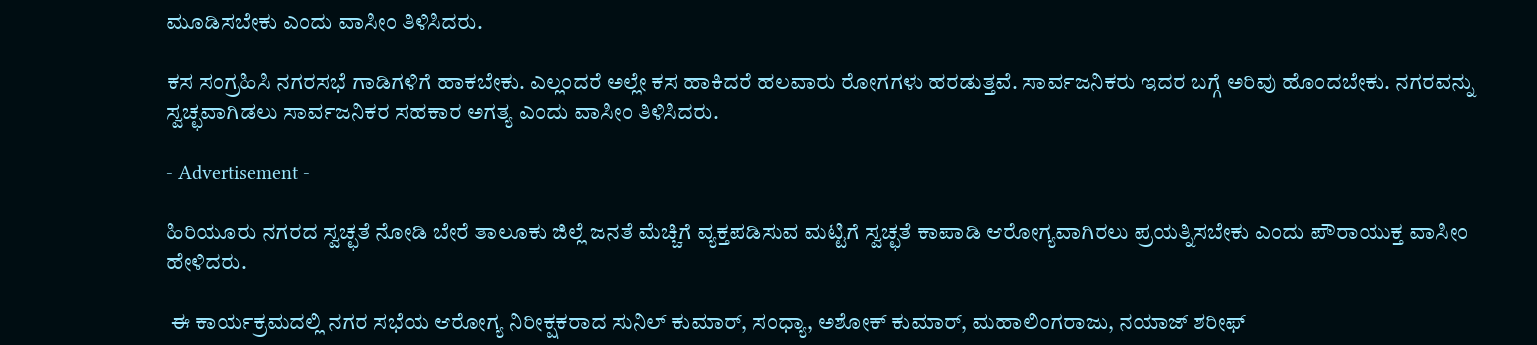ಮೂಡಿಸಬೇಕು ಎಂದು ವಾಸೀಂ ತಿಳಿಸಿದರು.

ಕಸ ಸಂಗ್ರಹಿಸಿ ನಗರಸಭೆ ಗಾಡಿಗಳಿಗೆ ಹಾಕಬೇಕು. ಎಲ್ಲಂದರೆ ಅಲ್ಲೇ ಕಸ ಹಾಕಿದರೆ ಹಲವಾರು ರೋಗಗಳು ಹರಡುತ್ತವೆ. ಸಾರ್ವಜನಿಕರು ಇದರ ಬಗ್ಗೆ ಅರಿವು ಹೊಂದಬೇಕು. ನಗರವನ್ನು ಸ್ವಚ್ಛವಾಗಿಡಲು ಸಾರ್ವಜನಿಕರ ಸಹಕಾರ ಅಗತ್ಯ ಎಂದು ವಾಸೀಂ ತಿಳಿಸಿದರು.

- Advertisement -

ಹಿರಿಯೂರು ನಗರದ ಸ್ವಚ್ಛತೆ ನೋಡಿ ಬೇರೆ ತಾಲೂಕು ಜಿಲ್ಲೆ ಜನತೆ ಮೆಚ್ಚಿಗೆ ವ್ಯಕ್ತಪಡಿಸುವ ಮಟ್ಟಿಗೆ ಸ್ವಚ್ಛತೆ ಕಾಪಾಡಿ ಆರೋಗ್ಯವಾಗಿರಲು ಪ್ರಯತ್ನಿಸಬೇಕು ಎಂದು ಪೌರಾಯುಕ್ತ ವಾಸೀಂ ಹೇಳಿದರು.

 ಈ ಕಾರ್ಯಕ್ರಮದಲ್ಲಿ ನಗರ ಸಭೆಯ ಆರೋಗ್ಯ ನಿರೀಕ್ಷಕರಾದ ಸುನಿಲ್ ಕುಮಾರ್, ಸಂಧ್ಯಾ, ಅಶೋಕ್ ಕುಮಾರ್, ಮಹಾಲಿಂಗರಾಜು, ನಯಾಜ್ ಶರೀಫ್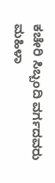ಕಚೇರಿ ಸಿಬ್ಬಂದಿ ವರ್ಗದವರು ಮಹಿಳಾ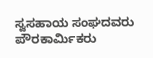ಸ್ವಸಹಾಯ ಸಂಘದವರು ಪೌರಕಾರ್ಮಿಕರು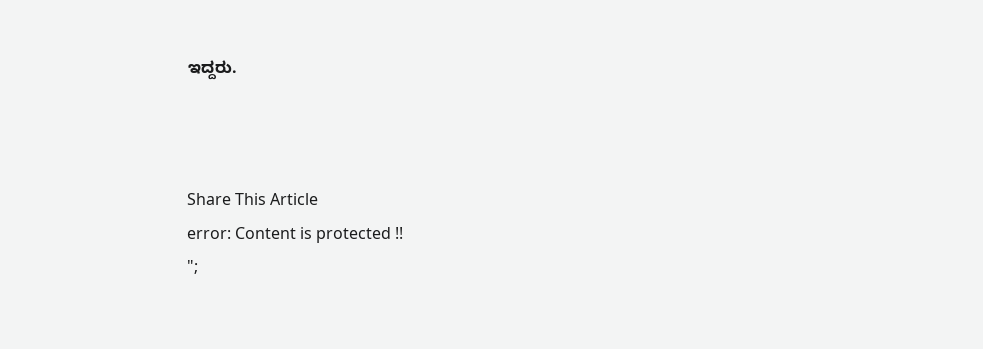ಇದ್ದರು.



Share This Article
error: Content is protected !!
";